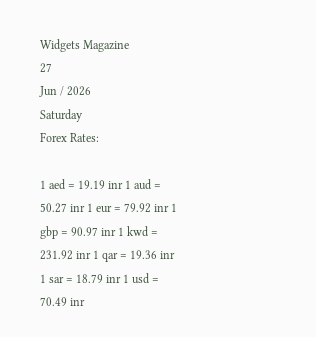Widgets Magazine
27
Jun / 2026
Saturday
Forex Rates:

1 aed = 19.19 inr 1 aud = 50.27 inr 1 eur = 79.92 inr 1 gbp = 90.97 inr 1 kwd = 231.92 inr 1 qar = 19.36 inr 1 sar = 18.79 inr 1 usd = 70.49 inr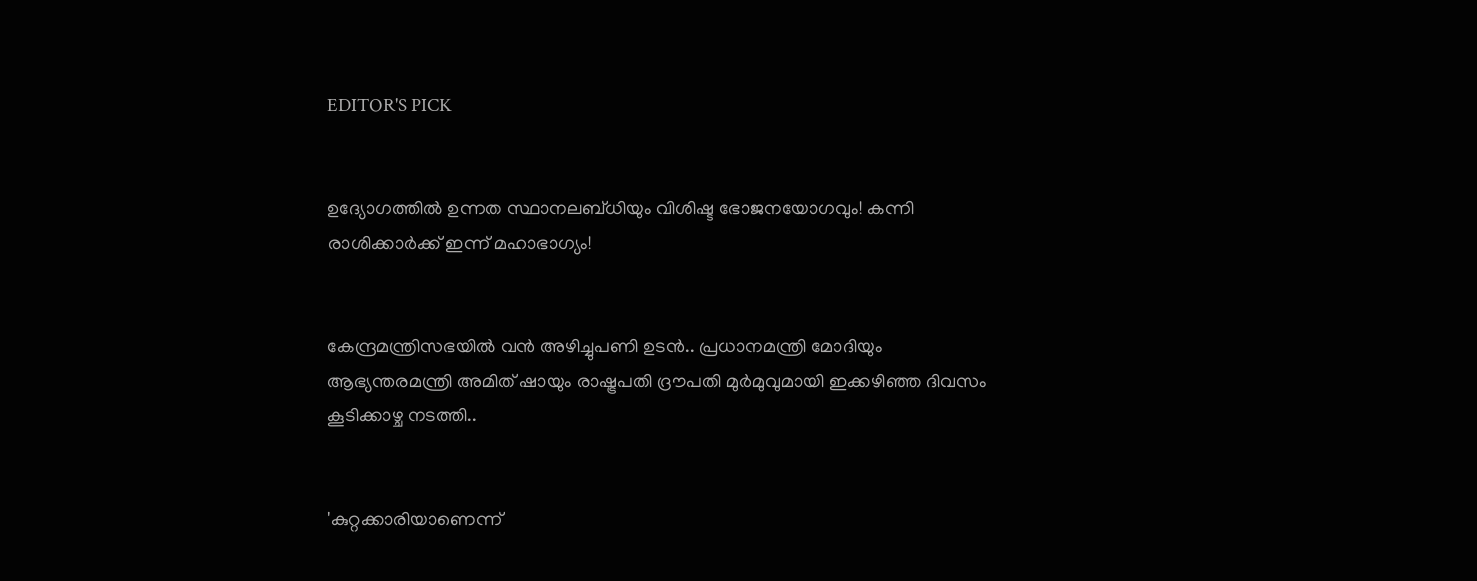EDITOR'S PICK


ഉദ്യോഗത്തിൽ ഉന്നത സ്ഥാനലബ്ധിയും വിശിഷ്ട ഭോജനയോഗവും! കന്നി രാശിക്കാർക്ക് ഇന്ന് മഹാഭാഗ്യം!


കേന്ദ്രമന്ത്രിസഭയിൽ വൻ അഴിച്ചുപണി ഉടൻ.. പ്രധാനമന്ത്രി മോദിയും ആഭ്യന്തരമന്ത്രി അമിത് ഷായും രാഷ്ട്രപതി ദ്രൗപതി മുർമുവുമായി ഇക്കഴിഞ്ഞ ദിവസം കൂടിക്കാഴ്ച നടത്തി..


'കുറ്റക്കാരിയാണെന്ന്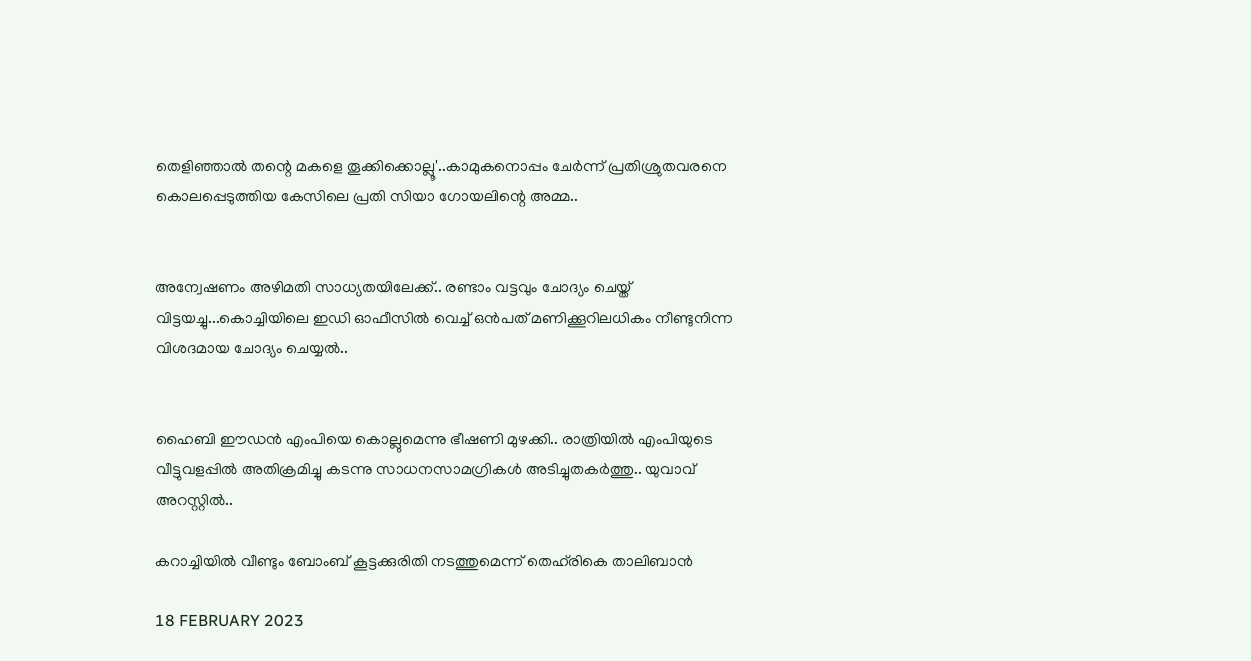തെളിഞ്ഞാൽ തന്റെ മകളെ തൂക്കിക്കൊല്ലൂ'..കാമുകനൊപ്പം ചേർന്ന് പ്രതിശ്രുതവരനെ കൊലപ്പെടുത്തിയ കേസിലെ പ്രതി സിയാ ഗോയലിന്റെ അമ്മ..


അന്വേഷണം അഴിമതി സാധ്യതയിലേക്ക്.. രണ്ടാം വട്ടവും ചോദ്യം ചെയ്ത് വിട്ടയച്ചു...കൊച്ചിയിലെ ഇഡി ഓഫീസില്‍ വെച്ച് ഒന്‍പത് മണിക്കൂറിലധികം നീണ്ടുനിന്ന വിശദമായ ചോദ്യം ചെയ്യൽ..


ഹൈബി ഈഡന്‍ എംപിയെ കൊല്ലുമെന്നു ഭീഷണി മുഴക്കി.. രാത്രിയില്‍ എംപിയുടെ വീട്ടുവളപ്പില്‍ അതിക്രമിച്ചു കടന്നു സാധനസാമഗ്രികള്‍ അടിച്ചുതകര്‍ത്തു.. യുവാവ് അറസ്റ്റില്‍..

കറാച്ചിയില്‍ വീണ്ടും ബോംബ് കൂട്ടക്കുരിതി നടത്തുമെന്ന് തെഹ്‌രികെ താലിബാന്‍

18 FEBRUARY 2023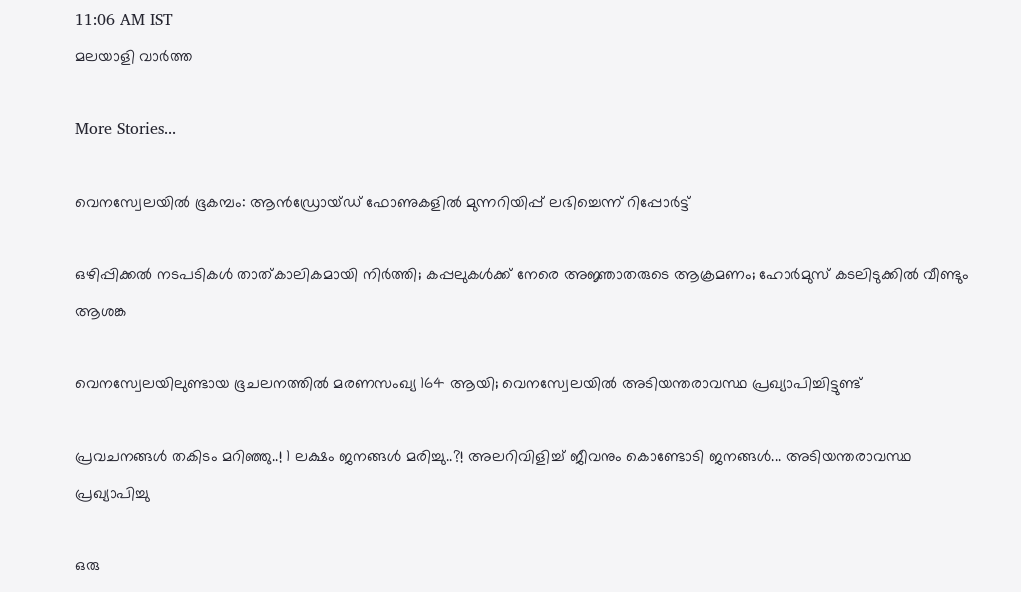11:06 AM IST
മലയാളി വാര്‍ത്ത

More Stories...

വെനസ്വേലയില്‍ ഭൂകമ്പം: ആന്‍ഡ്രോയ്ഡ് ഫോണുകളില്‍ മുന്നറിയിപ്പ് ലഭിച്ചെന്ന് റിപ്പോര്‍ട്ട്

ഒഴിപ്പിക്കൽ നടപടികൾ താത്കാലികമായി നിർത്തി; കപ്പലുകൾക്ക് നേരെ അജ്ഞാതരുടെ ആക്രമണം; ഹോർമുസ് കടലിടുക്കിൽ വീണ്ടും ആശങ്ക

വെനസ്വേലയിലുണ്ടായ ഭൂചലനത്തില്‍ മരണസംഖ്യ 164 ആയി; വെനസ്വേലയില്‍ അടിയന്തരാവസ്ഥ പ്രഖ്യാപിച്ചിട്ടുണ്ട്

പ്രവചനങ്ങൾ തകിടം മറിഞ്ഞു..! 1 ലക്ഷം ജനങ്ങള്‍ മരിച്ചു..?! അലറിവിളിച്ച് ജീവനും കൊണ്ടോടി ജനങ്ങള്‍... അടിയന്തരാവസ്ഥ പ്രഖ്യാപിച്ചു

ഒരു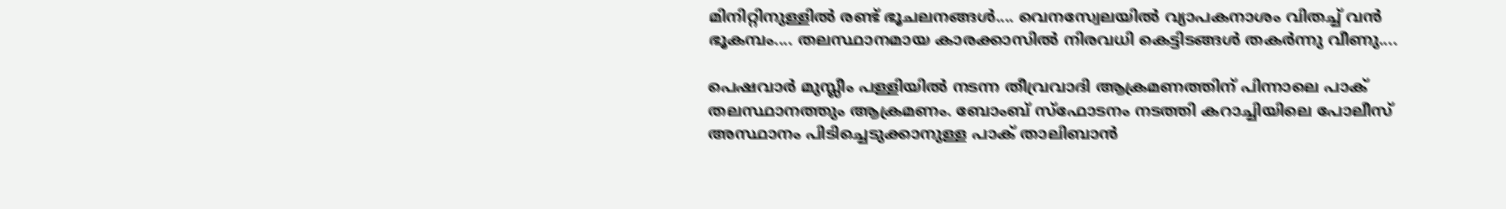മിനിറ്റിനുള്ളില്‍ രണ്ട് ഭൂചലനങ്ങൾ.... വെനസ്വേലയില്‍ വ്യാപകനാശം വിതച്ച് വന്‍ ഭൂകമ്പം.... തലസ്ഥാനമായ കാരക്കാസില്‍ നിരവധി കെട്ടിടങ്ങള്‍ തകര്‍ന്നു വീണു....

പെഷവാര്‍ മുസ്ലീം പള്ളിയില്‍ നടന്ന തീവ്രവാദി ആക്രമണത്തിന് പിന്നാലെ പാക് തലസ്ഥാനത്തും ആക്രമണം. ബോംബ് സ്‌ഫോടനം നടത്തി കറാച്ചിയിലെ പോലീസ് അസ്ഥാനം പിടിച്ചെടുക്കാനുള്ള പാക് താലിബാന്‍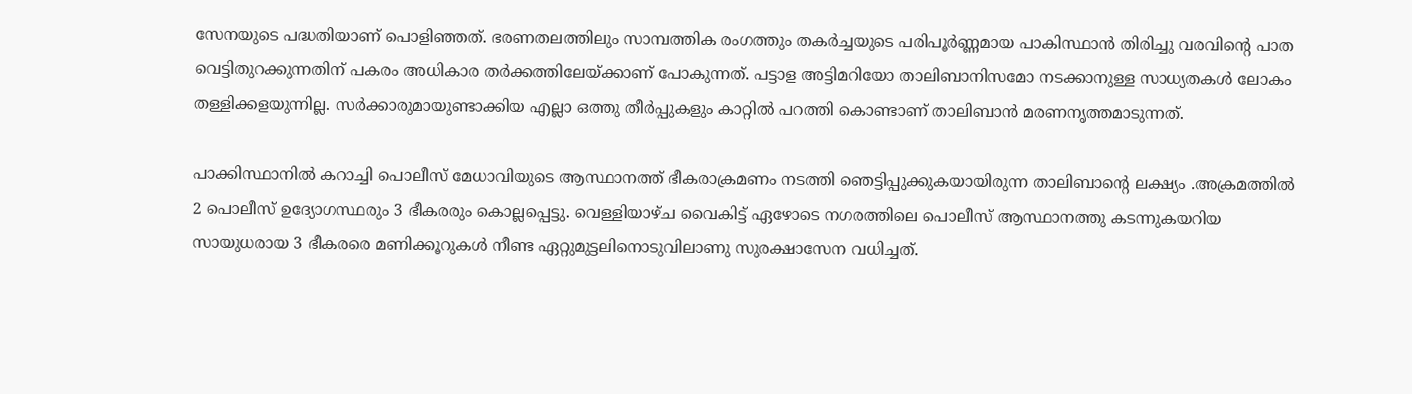സേനയുടെ പദ്ധതിയാണ് പൊളിഞ്ഞത്. ഭരണതലത്തിലും സാമ്പത്തിക രംഗത്തും തകര്‍ച്ചയുടെ പരിപൂര്‍ണ്ണമായ പാകിസ്ഥാന്‍ തിരിച്ചു വരവിന്റെ പാത വെട്ടിതുറക്കുന്നതിന് പകരം അധികാര തര്‍ക്കത്തിലേയ്ക്കാണ് പോകുന്നത്. പട്ടാള അട്ടിമറിയോ താലിബാനിസമോ നടക്കാനുള്ള സാധ്യതകള്‍ ലോകം തള്ളിക്കളയുന്നില്ല. സര്‍ക്കാരുമായുണ്ടാക്കിയ എല്ലാ ഒത്തു തീര്‍പ്പുകളും കാറ്റില്‍ പറത്തി കൊണ്ടാണ് താലിബാന്‍ മരണനൃത്തമാടുന്നത്.

പാക്കിസ്ഥാനില്‍ കറാച്ചി പൊലീസ് മേധാവിയുടെ ആസ്ഥാനത്ത് ഭീകരാക്രമണം നടത്തി ഞെട്ടിപ്പുക്കുകയായിരുന്ന താലിബാന്റെ ലക്ഷ്യം .അക്രമത്തില്‍  2 പൊലീസ് ഉദ്യോഗസ്ഥരും 3 ഭീകരരും കൊല്ലപ്പെട്ടു. വെള്ളിയാഴ്ച വൈകിട്ട് ഏഴോടെ നഗരത്തിലെ പൊലീസ് ആസ്ഥാനത്തു കടന്നുകയറിയ സായുധരായ 3 ഭീകരരെ മണിക്കൂറുകള്‍ നീണ്ട ഏറ്റുമുട്ടലിനൊടുവിലാണു സുരക്ഷാസേന വധിച്ചത്.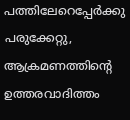പത്തിലേറെപ്പേര്‍ക്കു പരുക്കേറ്റു, ആക്രമണത്തിന്റെ ഉത്തരവാദിത്തം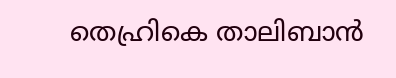തെഹ്രികെ താലിബാന്‍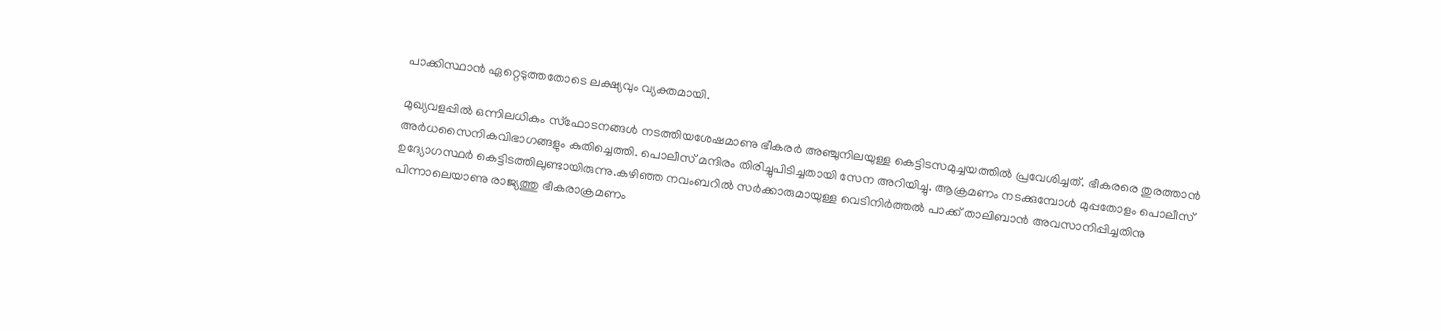പാക്കിസ്ഥാന്‍ ഏറ്റെടുത്തതോടെ ലക്ഷ്യവും വ്യക്തമായി.

മുഖ്യവളപ്പില്‍ ഒന്നിലധികം സ്‌ഫോടനങ്ങള്‍ നടത്തിയശേഷമാണു ഭീകരര്‍ അഞ്ചുനിലയുള്ള കെട്ടിടസമുച്ചയത്തില്‍ പ്രവേശിച്ചത്. ഭീകരരെ തുരത്താന്‍ അര്‍ധസൈനികവിഭാഗങ്ങളും കുതിച്ചെത്തി. പൊലീസ് മന്ദിരം തിരിച്ചുപിടിച്ചതായി സേന അറിയിച്ചു. ആക്രമണം നടക്കുമ്പോള്‍ മുപ്പതോളം പൊലീസ് ഉദ്യോഗസ്ഥര്‍ കെട്ടിടത്തിലുണ്ടായിരുന്നു.കഴിഞ്ഞ നവംബറില്‍ സര്‍ക്കാരുമായുള്ള വെടിനിര്‍ത്തല്‍ പാക്ക് താലിബാന്‍ അവസാനിപ്പിച്ചതിനു പിന്നാലെയാണു രാജ്യത്തു ഭീകരാക്രമണം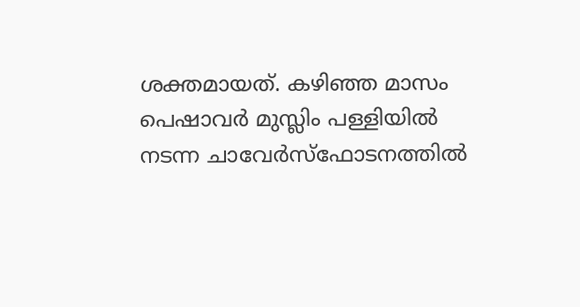ശക്തമായത്. കഴിഞ്ഞ മാസം പെഷാവര്‍ മുസ്ലിം പള്ളിയില്‍ നടന്ന ചാവേര്‍സ്‌ഫോടനത്തില്‍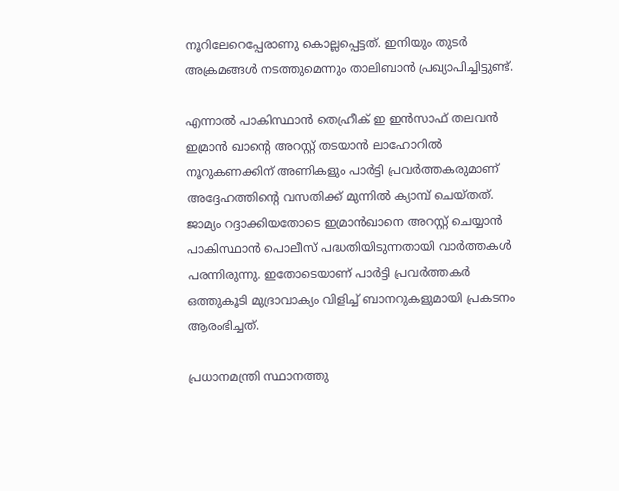നൂറിലേറെപ്പേരാണു കൊല്ലപ്പെട്ടത്. ഇനിയും തുടര്‍ അക്രമങ്ങള്‍ നടത്തുമെന്നും താലിബാന്‍ പ്രഖ്യാപിച്ചിട്ടുണ്ട്.

എന്നാല്‍ പാകിസ്ഥാന്‍ തെഹ്രീക് ഇ ഇന്‍സാഫ് തലവന്‍ ഇമ്രാന്‍ ഖാന്റെ അറസ്റ്റ് തടയാന്‍ ലാഹോറില്‍ നൂറുകണക്കിന് അണികളും പാര്‍ട്ടി പ്രവര്‍ത്തകരുമാണ് അദ്ദേഹത്തിന്റെ വസതിക്ക് മുന്നില്‍ ക്യാമ്പ് ചെയ്തത്. ജാമ്യം റദ്ദാക്കിയതോടെ ഇമ്രാന്‍ഖാനെ അറസ്റ്റ് ചെയ്യാന്‍ പാകിസ്ഥാന്‍ പൊലീസ് പദ്ധതിയിടുന്നതായി വാര്‍ത്തകള്‍ പരന്നിരുന്നു. ഇതോടെയാണ് പാര്‍ട്ടി പ്രവര്‍ത്തകര്‍ ഒത്തുകൂടി മുദ്രാവാക്യം വിളിച്ച് ബാനറുകളുമായി പ്രകടനം ആരംഭിച്ചത്.

പ്രധാനമന്ത്രി സ്ഥാനത്തു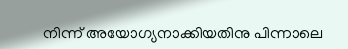നിന്ന് അയോഗ്യനാക്കിയതിനു പിന്നാലെ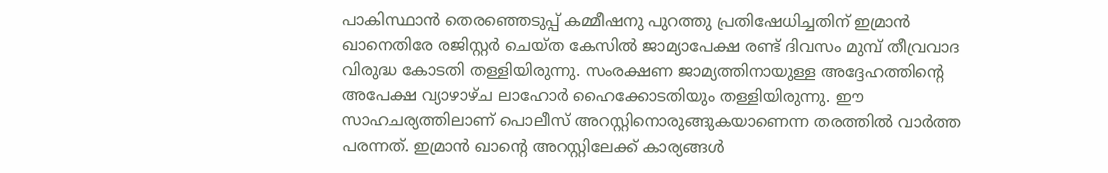പാകിസ്ഥാന്‍ തെരഞ്ഞെടുപ്പ് കമ്മീഷനു പുറത്തു പ്രതിഷേധിച്ചതിന് ഇമ്രാന്‍ ഖാനെതിരേ രജിസ്റ്റര്‍ ചെയ്ത കേസില്‍ ജാമ്യാപേക്ഷ രണ്ട് ദിവസം മുമ്പ് തീവ്രവാദ വിരുദ്ധ കോടതി തള്ളിയിരുന്നു. സംരക്ഷണ ജാമ്യത്തിനായുള്ള അദ്ദേഹത്തിന്റെ അപേക്ഷ വ്യാഴാഴ്ച ലാഹോര്‍ ഹൈക്കോടതിയും തള്ളിയിരുന്നു. ഈ സാഹചര്യത്തിലാണ് പൊലീസ് അറസ്റ്റിനൊരുങ്ങുകയാണെന്ന തരത്തില്‍ വാര്‍ത്ത പരന്നത്. ഇമ്രാന്‍ ഖാന്റെ അറസ്റ്റിലേക്ക് കാര്യങ്ങള്‍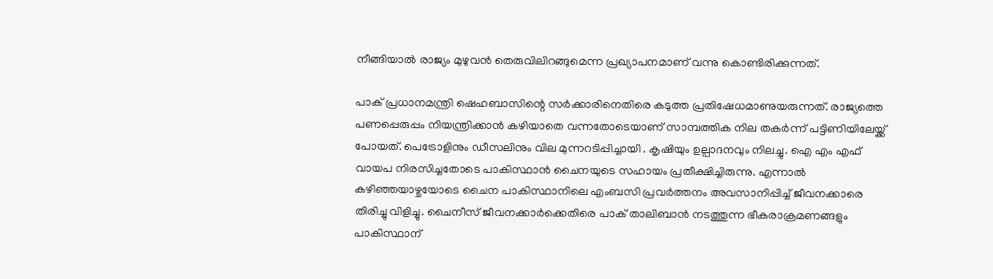നീങ്ങിയാല്‍ രാജ്യം മുഴുവന്‍ തെരുവിലിറങ്ങുമെന്ന പ്രഖ്യാപനമാണ് വന്നു കൊണ്ടിരിക്കുന്നത്.

പാക് പ്രധാനമന്ത്രി ഷെഹബാസിന്റെ സര്‍ക്കാരിനെതിരെ കടുത്ത പ്രതിഷേധമാണുയരുന്നത്. രാജ്യത്തെ പണപ്പെരുപ്പം നിയന്ത്രിക്കാന്‍ കഴിയാതെ വന്നതോടെയാണ് സാമ്പത്തിക നില തകര്‍ന്ന് പട്ടിണിയിലേയ്ക്ക് പോയത്. പെട്രോളിനും ഡീസലിനും വില മുന്നറടിപ്പിച്ചായി . കൃഷിയും ഉല്പാദനവും നിലച്ചു. ഐ എം എഫ് വായപ നിരസിച്ചതോടെ പാകിസ്ഥാന്‍ ചൈനയുടെ സഹായം പ്രതീക്ഷിച്ചിരുന്നു. എന്നാല്‍ കഴിഞ്ഞയാഴ്ചയോടെ ചൈന പാകിസ്ഥാനിലെ എംബസി പ്രവര്‍ത്തനം അവസാനിപ്പിച്ച് ജീവനക്കാരെ തിരിച്ചു വിളിച്ചു. ചൈനീസ് ജീവനക്കാര്‍ക്കെതിരെ പാക് താലിബാന്‍ നടത്തുന്ന ഭീകരാക്രമണങ്ങളും പാകിസ്ഥാന്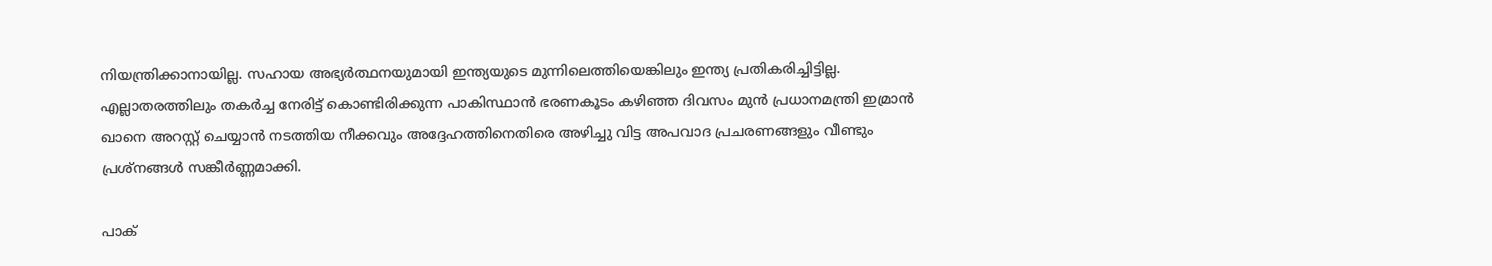നിയന്ത്രിക്കാനായില്ല. സഹായ അഭ്യര്‍ത്ഥനയുമായി ഇന്ത്യയുടെ മുന്നിലെത്തിയെങ്കിലും ഇന്ത്യ പ്രതികരിച്ചിട്ടില്ല. എല്ലാതരത്തിലും തകര്‍ച്ച നേരിട്ട് കൊണ്ടിരിക്കുന്ന പാകിസ്ഥാന്‍ ഭരണകൂടം കഴിഞ്ഞ ദിവസം മുന്‍ പ്രധാനമന്ത്രി ഇമ്രാന്‍ ഖാനെ അറസ്റ്റ് ചെയ്യാന്‍ നടത്തിയ നീക്കവും അദ്ദേഹത്തിനെതിരെ അഴിച്ചു വിട്ട അപവാദ പ്രചരണങ്ങളും വീണ്ടും പ്രശ്‌നങ്ങള്‍ സങ്കീര്‍ണ്ണമാക്കി.

പാക്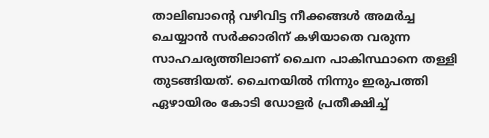താലിബാന്റെ വഴിവിട്ട നീക്കങ്ങള്‍ അമര്‍ച്ച ചെയ്യാന്‍ സര്‍ക്കാരിന് കഴിയാതെ വരുന്ന സാഹചര്യത്തിലാണ് ചൈന പാകിസ്ഥാനെ തള്ളി തുടങ്ങിയത്. ചൈനയില്‍ നിന്നും ഇരുപത്തി ഏഴായിരം കോടി ഡോളര്‍ പ്രതീക്ഷിച്ച്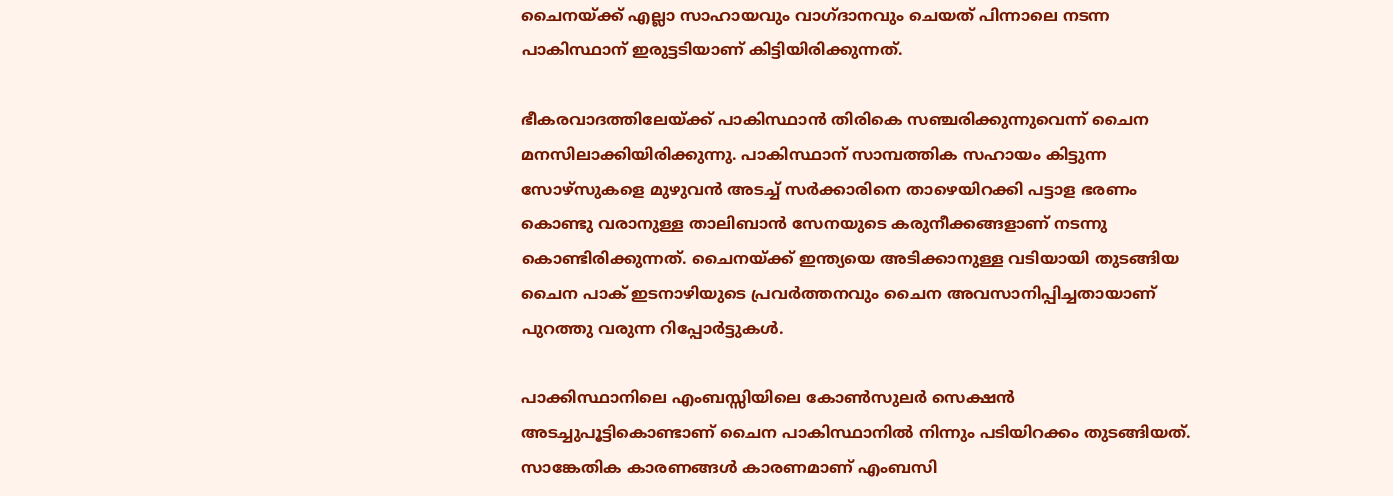ചൈനയ്ക്ക് എല്ലാ സാഹായവും വാഗ്ദാനവും ചെയത് പിന്നാലെ നടന്ന പാകിസ്ഥാന് ഇരുട്ടടിയാണ് കിട്ടിയിരിക്കുന്നത്.

ഭീകരവാദത്തിലേയ്ക്ക് പാകിസ്ഥാന്‍ തിരികെ സഞ്ചരിക്കുന്നുവെന്ന് ചൈന മനസിലാക്കിയിരിക്കുന്നു. പാകിസ്ഥാന് സാമ്പത്തിക സഹായം കിട്ടുന്ന സോഴ്‌സുകളെ മുഴുവന്‍ അടച്ച് സര്‍ക്കാരിനെ താഴെയിറക്കി പട്ടാള ഭരണം കൊണ്ടു വരാനുള്ള താലിബാന്‍ സേനയുടെ കരുനീക്കങ്ങളാണ് നടന്നു കൊണ്ടിരിക്കുന്നത്. ചൈനയ്ക്ക് ഇന്ത്യയെ അടിക്കാനുള്ള വടിയായി തുടങ്ങിയ ചൈന പാക് ഇടനാഴിയുടെ പ്രവര്‍ത്തനവും ചൈന അവസാനിപ്പിച്ചതായാണ് പുറത്തു വരുന്ന റിപ്പോര്‍ട്ടുകള്‍.

പാക്കിസ്ഥാനിലെ എംബസ്സിയിലെ കോണ്‍സുലര്‍ സെക്ഷന്‍ അടച്ചുപൂട്ടികൊണ്ടാണ് ചൈന പാകിസ്ഥാനില്‍ നിന്നും പടിയിറക്കം തുടങ്ങിയത്. സാങ്കേതിക കാരണങ്ങള്‍ കാരണമാണ് എംബസി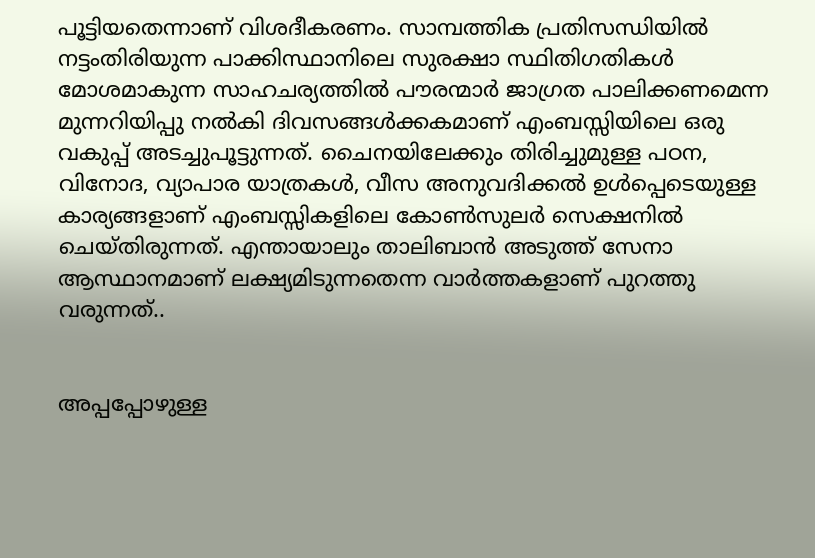പൂട്ടിയതെന്നാണ് വിശദീകരണം. സാമ്പത്തിക പ്രതിസന്ധിയില്‍ നട്ടംതിരിയുന്ന പാക്കിസ്ഥാനിലെ സുരക്ഷാ സ്ഥിതിഗതികള്‍ മോശമാകുന്ന സാഹചര്യത്തില്‍ പൗരന്മാര്‍ ജാഗ്രത പാലിക്കണമെന്ന മുന്നറിയിപ്പു നല്‍കി ദിവസങ്ങള്‍ക്കകമാണ് എംബസ്സിയിലെ ഒരു വകുപ്പ് അടച്ചുപൂട്ടുന്നത്. ചൈനയിലേക്കും തിരിച്ചുമുള്ള പഠന, വിനോദ, വ്യാപാര യാത്രകള്‍, വീസ അനുവദിക്കല്‍ ഉള്‍പ്പെടെയുള്ള കാര്യങ്ങളാണ് എംബസ്സികളിലെ കോണ്‍സുലര്‍ സെക്ഷനില്‍ ചെയ്തിരുന്നത്. എന്തായാലും താലിബാന്‍ അടുത്ത് സേനാ ആസ്ഥാനമാണ് ലക്ഷ്യമിടുന്നതെന്ന വാര്‍ത്തകളാണ് പുറത്തു വരുന്നത്..


അപ്പപ്പോഴുള്ള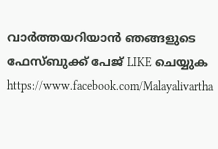വാര്‍ത്തയറിയാന്‍ ഞങ്ങളുടെ ഫേസ്‌ബുക്ക്‌ പേജ് LIKE ചെയ്യുക
https://www.facebook.com/Malayalivartha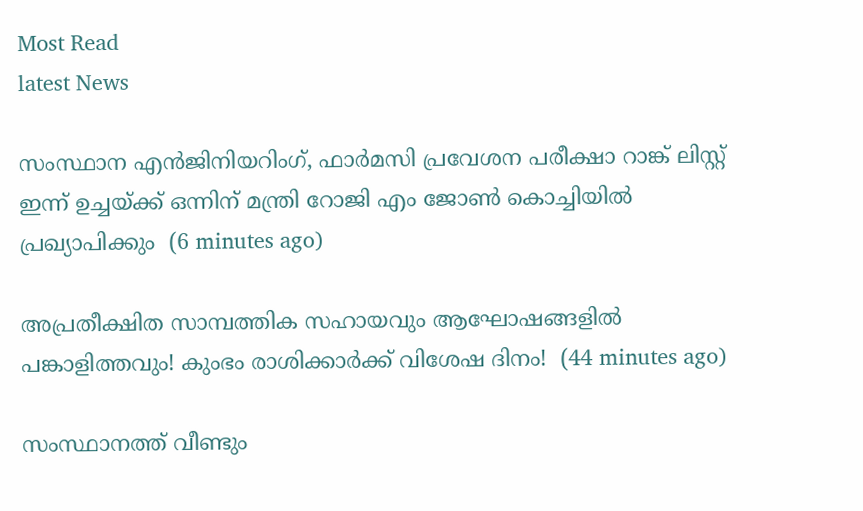Most Read
latest News

സംസ്ഥാന എൻജിനിയറിംഗ്, ഫാർമസി പ്രവേശന പരീക്ഷാ റാങ്ക് ലിസ്റ്റ് ഇന്ന് ഉച്ചയ്ക്ക് ഒന്നിന് മന്ത്രി റോജി എം ജോൺ കൊച്ചിയിൽ പ്രഖ്യാപിക്കും  (6 minutes ago)

അപ്രതീക്ഷിത സാമ്പത്തിക സഹായവും ആഘോഷങ്ങളിൽ പങ്കാളിത്തവും! കുംഭം രാശിക്കാർക്ക് വിശേഷ ദിനം!  (44 minutes ago)

സംസ്ഥാനത്ത് വീണ്ടും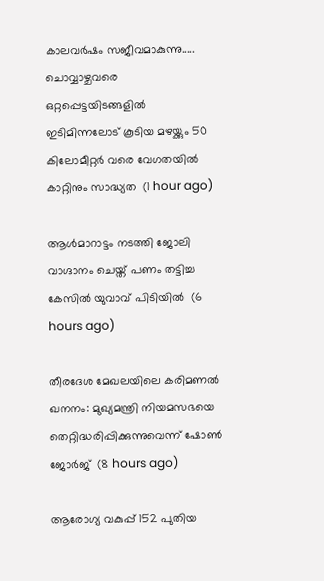കാലവർഷം സജീവമാകുന്നു..... ചൊവ്വാഴ്ചവരെ ഒറ്റപ്പെട്ടയിടങ്ങളിൽ ഇടിമിന്നലോട് കൂടിയ മഴയ്ക്കും 50 കിലോമീറ്റർ വരെ വേഗതയിൽ കാറ്റിനും സാദ്ധ്യത  (1 hour ago)

ആള്‍മാറാട്ടം നടത്തി ജോലി വാഗ്ദാനം ചെയ്ത് പണം തട്ടിച്ച കേസില്‍ യുവാവ് പിടിയില്‍  (6 hours ago)

തീരദേശ മേഖലയിലെ കരിമണല്‍ ഖനനം: മുഖ്യമന്ത്രി നിയമസഭയെ തെറ്റിദ്ധരിപ്പിക്കുന്നുവെന്ന് ഷോണ്‍ ജോര്‍ജ്  (8 hours ago)

ആരോഗ്യ വകുപ്പ് 152 പുതിയ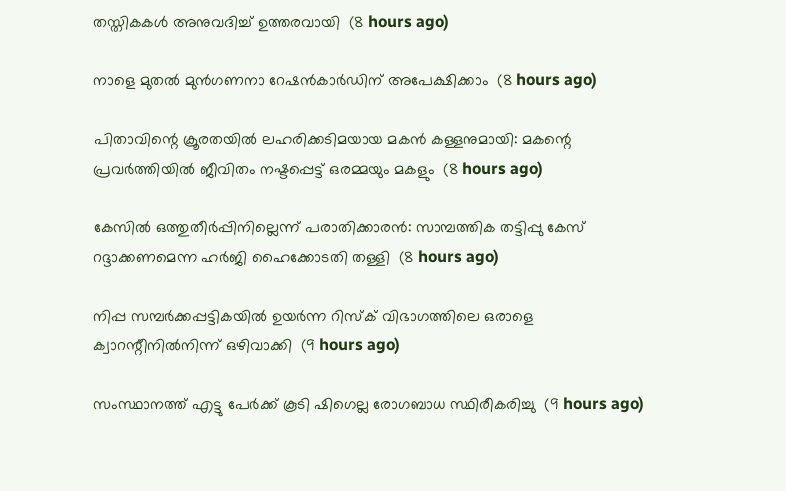തസ്തികകള്‍ അനുവദിച്ച് ഉത്തരവായി  (8 hours ago)

നാളെ മുതല്‍ മുന്‍ഗണനാ റേഷന്‍കാര്‍ഡിന് അപേക്ഷിക്കാം  (8 hours ago)

പിതാവിന്റെ ക്രൂരതയില്‍ ലഹരിക്കടിമയായ മകന്‍ കള്ളനുമായി: മകന്റെ പ്രവര്‍ത്തിയില്‍ ജീവിതം നഷ്ടപ്പെട്ട് ഒരമ്മയും മകളും  (8 hours ago)

കേസില്‍ ഒത്തുതീര്‍പ്പിനില്ലെന്ന് പരാതിക്കാരന്‍: സാമ്പത്തിക തട്ടിപ്പു കേസ് റദ്ദാക്കണമെന്ന ഹര്‍ജി ഹൈക്കോടതി തള്ളി  (8 hours ago)

നിപ്പ സമ്പര്‍ക്കപ്പട്ടികയില്‍ ഉയര്‍ന്ന റിസ്‌ക് വിഭാഗത്തിലെ ഒരാളെ ക്വാറന്റീനില്‍നിന്ന് ഒഴിവാക്കി  (9 hours ago)

സംസ്ഥാനത്ത് എട്ടു പേര്‍ക്ക് കൂടി ഷിഗെല്ല രോഗബാധ സ്ഥിരീകരിച്ചു  (9 hours ago)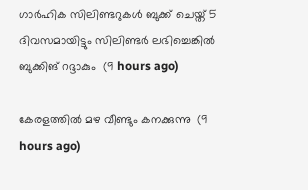ഗാര്‍ഹിക സിലിണ്ടറുകള്‍ ബുക്ക് ചെയ്ത് 5 ദിവസമായിട്ടും സിലിണ്ടര്‍ ലഭിച്ചെങ്കില്‍ ബുക്കിങ് റദ്ദാകും  (9 hours ago)

കേരളത്തില്‍ മഴ വീണ്ടും കനക്കുന്നു  (9 hours ago)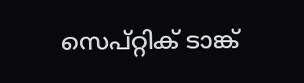സെപ്റ്റിക് ടാങ്ക്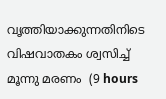വൃത്തിയാക്കുന്നതിനിടെ വിഷവാതകം ശ്വസിച്ച് മൂന്നു മരണം  (9 hours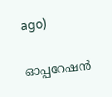ago)

ഓപ്പറേഷന്‍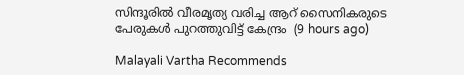സിന്ദൂരില്‍ വീരമൃത്യ വരിച്ച ആറ് സൈനികരുടെ പേരുകള്‍ പുറത്തുവിട്ട് കേന്ദ്രം  (9 hours ago)

Malayali Vartha Recommends